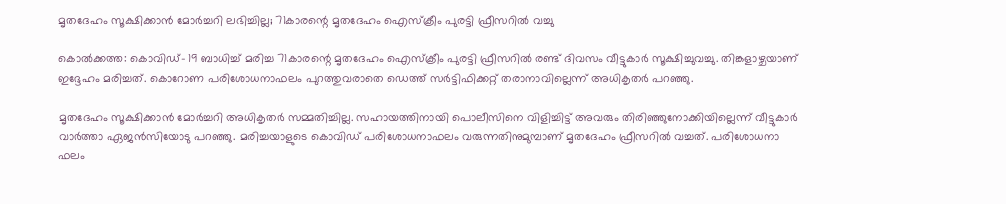മൃതദേഹം സൂക്ഷിക്കാന്‍ മോര്‍ച്ചറി ലഭിച്ചില്ല; 71കാരന്റെ മൃതദേഹം ഐസ്‌ക്രീം പുരട്ടി ഫ്രീസറില്‍ വച്ചു

കൊല്‍ക്കത്ത: കൊവിഡ്- 19 ബാധിച്ച് മരിച്ച 71കാരന്റെ മൃതദേഹം ഐസ്‌ക്രീം പുരട്ടി ഫ്രീസറില്‍ രണ്ട് ദിവസം വീട്ടുകാര്‍ സൂക്ഷിച്ചുവച്ചു. തിങ്കളാഴ്ചയാണ് ഇദ്ദേഹം മരിച്ചത്. കൊറോണ പരിശോധനാഫലം പുറത്തുവരാതെ ഡെത്ത് സര്‍ട്ടിഫിക്കറ്റ് തരാനാവില്ലെന്ന് അധികൃതര്‍ പറഞ്ഞു.

മൃതദേഹം സൂക്ഷിക്കാന്‍ മോര്‍ച്ചറി അധികൃതര്‍ സമ്മതിച്ചില്ല. സഹായത്തിനായി പൊലീസിനെ വിളിച്ചിട്ട് അവരും തിരിഞ്ഞുനോക്കിയില്ലെന്ന് വീട്ടുകാര്‍ വാര്‍ത്താ ഏജന്‍സിയോടു പറഞ്ഞു. മരിച്ചയാളുടെ കൊവിഡ് പരിശോധനാഫലം വരുന്നതിനുമുമ്പാണ് മൃതദേഹം ഫ്രീസറില്‍ വച്ചത്. പരിശോധനാ ഫലം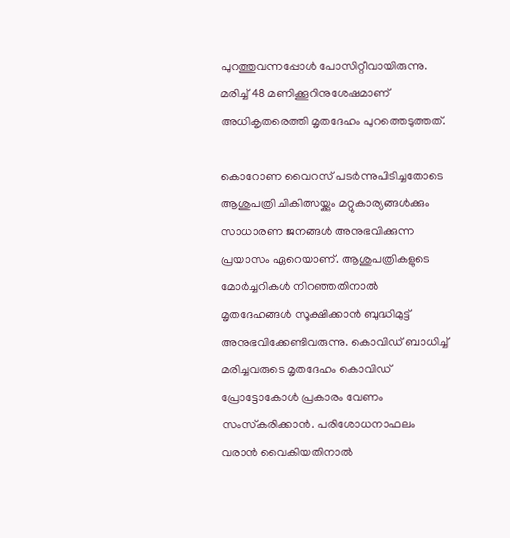പുറത്തുവന്നപ്പോള്‍ പോസിറ്റീവായിരുന്നു. മരിച്ച് 48 മണിക്കൂറിനുശേഷമാണ് അധികൃതരെത്തി മൃതദേഹം പുറത്തെടുത്തത്.

കൊറോണ വൈറസ് പടര്‍ന്നുപിടിച്ചതോടെ ആശുപത്രി ചികിത്സയ്ക്കും മറ്റുകാര്യങ്ങള്‍ക്കും സാധാരണ ജനങ്ങള്‍ അനുഭവിക്കുന്ന പ്രയാസം ഏറെയാണ്. ആശുപത്രികളുടെ മോര്‍ച്ചറികള്‍ നിറഞ്ഞതിനാല്‍ മൃതദേഹങ്ങള്‍ സൂക്ഷിക്കാന്‍ ബുദ്ധിമുട്ട് അനുഭവിക്കേണ്ടിവരുന്നു. കൊവിഡ് ബാധിച്ച് മരിച്ചവരുടെ മൃതദേഹം കൊവിഡ് പ്രോട്ടോകോള്‍ പ്രകാരം വേണം സംസ്‌കരിക്കാന്‍. പരിശോധനാഫലം വരാന്‍ വൈകിയതിനാല്‍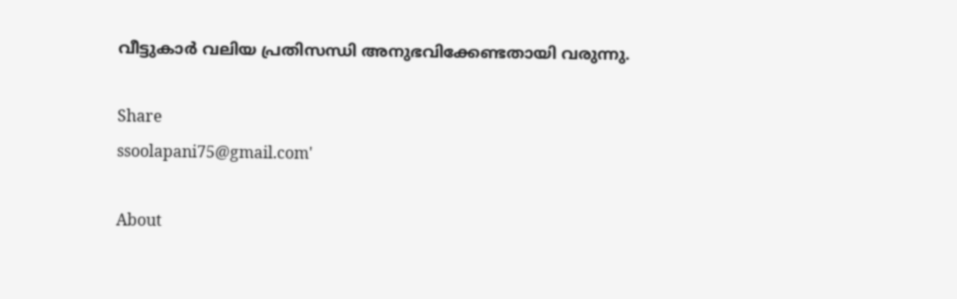വീട്ടുകാര്‍ വലിയ പ്രതിസന്ധി അനുഭവിക്കേണ്ടതായി വരുന്നു.

Share
ssoolapani75@gmail.com'

About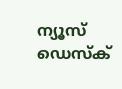ന്യൂസ് ഡെസ്ക്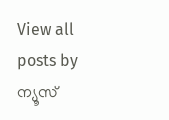View all posts by ന്യൂസ്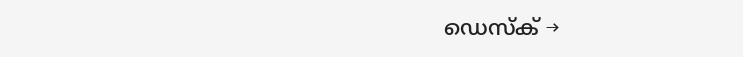ഡെസ്ക് →